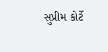સુપ્રીમ કોર્ટે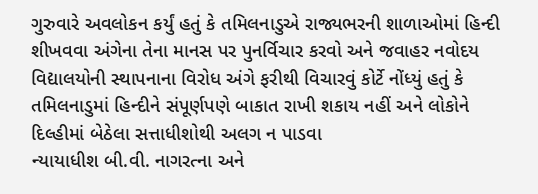ગુરુવારે અવલોકન કર્યું હતું કે તમિલનાડુએ રાજ્યભરની શાળાઓમાં હિન્દી શીખવવા અંગેના તેના માનસ પર પુનર્વિચાર કરવો અને જવાહર નવોદય વિદ્યાલયોની સ્થાપનાના વિરોધ અંગે ફરીથી વિચારવું કોર્ટે નોંધ્યું હતું કે તમિલનાડુમાં હિન્દીને સંપૂર્ણપણે બાકાત રાખી શકાય નહીં અને લોકોને દિલ્હીમાં બેઠેલા સત્તાધીશોથી અલગ ન પાડવા
ન્યાયાધીશ બી.વી. નાગરત્ના અને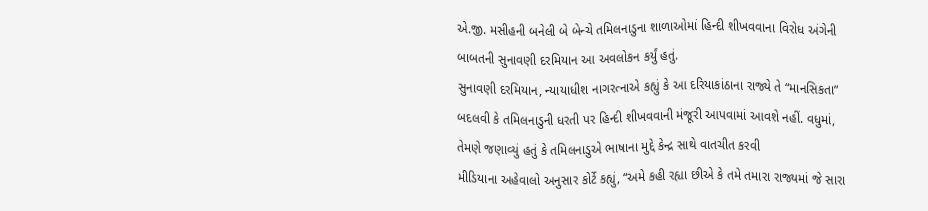એ.જી. મસીહની બનેલી બે બેન્ચે તમિલનાડુના શાળાઓમાં હિન્દી શીખવવાના વિરોધ અંગેની બાબતની સુનાવણી દરમિયાન આ અવલોકન કર્યું હતું.
સુનાવણી દરમિયાન, ન્યાયાધીશ નાગરત્નાએ કહ્યું કે આ દરિયાકાંઠાના રાજ્યે તે “માનસિકતા” બદલવી કે તમિલનાડુની ધરતી પર હિન્દી શીખવવાની મંજૂરી આપવામાં આવશે નહીં. વધુમાં, તેમણે જણાવ્યું હતું કે તમિલનાડુએ ભાષાના મુદ્દે કેન્દ્ર સાથે વાતચીત કરવી
મીડિયાના અહેવાલો અનુસાર કોર્ટે કહ્યું, “અમે કહી રહ્યા છીએ કે તમે તમારા રાજ્યમાં જે સારા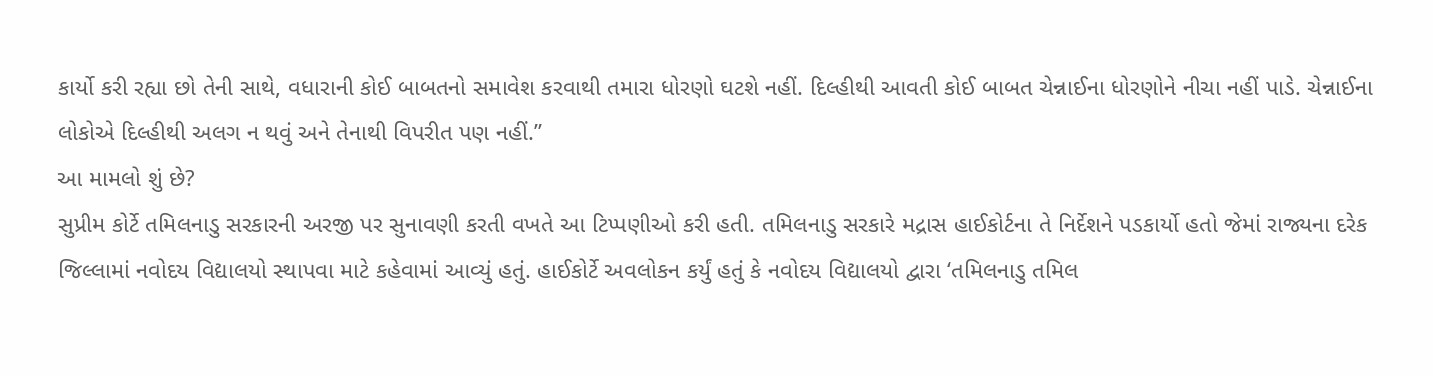કાર્યો કરી રહ્યા છો તેની સાથે, વધારાની કોઈ બાબતનો સમાવેશ કરવાથી તમારા ધોરણો ઘટશે નહીં. દિલ્હીથી આવતી કોઈ બાબત ચેન્નાઈના ધોરણોને નીચા નહીં પાડે. ચેન્નાઈના લોકોએ દિલ્હીથી અલગ ન થવું અને તેનાથી વિપરીત પણ નહીં.”
આ મામલો શું છે?
સુપ્રીમ કોર્ટે તમિલનાડુ સરકારની અરજી પર સુનાવણી કરતી વખતે આ ટિપ્પણીઓ કરી હતી. તમિલનાડુ સરકારે મદ્રાસ હાઈકોર્ટના તે નિર્દેશને પડકાર્યો હતો જેમાં રાજ્યના દરેક જિલ્લામાં નવોદય વિદ્યાલયો સ્થાપવા માટે કહેવામાં આવ્યું હતું. હાઈકોર્ટે અવલોકન કર્યું હતું કે નવોદય વિદ્યાલયો દ્વારા ‘તમિલનાડુ તમિલ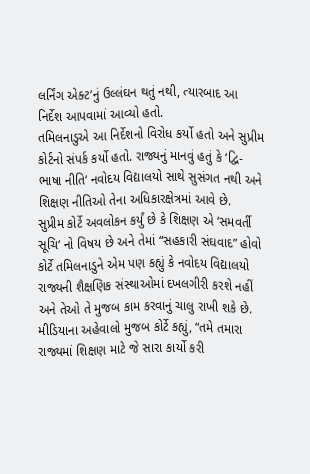લર્નિંગ એક્ટ‘નું ઉલ્લંઘન થતું નથી, ત્યારબાદ આ નિર્દેશ આપવામાં આવ્યો હતો.
તમિલનાડુએ આ નિર્દેશનો વિરોધ કર્યો હતો અને સુપ્રીમ કોર્ટનો સંપર્ક કર્યો હતો. રાજ્યનું માનવું હતું કે ‘દ્વિ-ભાષા નીતિ‘ નવોદય વિદ્યાલયો સાથે સુસંગત નથી અને શિક્ષણ નીતિઓ તેના અધિકારક્ષેત્રમાં આવે છે.
સુપ્રીમ કોર્ટે અવલોકન કર્યું છે કે શિક્ષણ એ ‘સમવર્તી સૂચિ‘ નો વિષય છે અને તેમાં “સહકારી સંઘવાદ” હોવો કોર્ટે તમિલનાડુને એમ પણ કહ્યું કે નવોદય વિદ્યાલયો રાજ્યની શૈક્ષણિક સંસ્થાઓમાં દખલગીરી કરશે નહીં અને તેઓ તે મુજબ કામ કરવાનું ચાલુ રાખી શકે છે.
મીડિયાના અહેવાલો મુજબ કોર્ટે કહ્યું, “તમે તમારા રાજ્યમાં શિક્ષણ માટે જે સારા કાર્યો કરી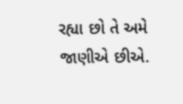રહ્યા છો તે અમે જાણીએ છીએ.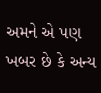અમને એ પણ ખબર છે કે અન્ય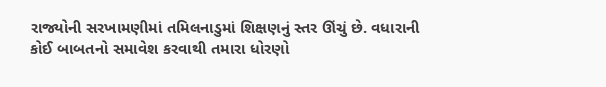રાજ્યોની સરખામણીમાં તમિલનાડુમાં શિક્ષણનું સ્તર ઊંચું છે. વધારાની કોઈ બાબતનો સમાવેશ કરવાથી તમારા ધોરણો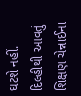ઘટશે નહીં. દિલ્હીથી આવતું શિક્ષણ ચેન્નાઈના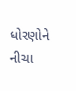ધોરણોને નીચા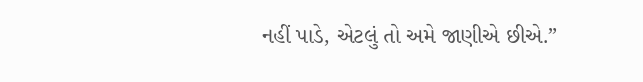નહીં પાડે, એટલું તો અમે જાણીએ છીએ.”